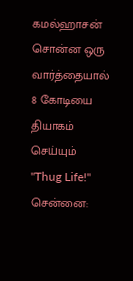கமல்ஹாசன் சொன்ன ஒரு வார்த்தையால் 8 கோடியை தியாகம் செய்யும் "Thug Life!"
சென்னை: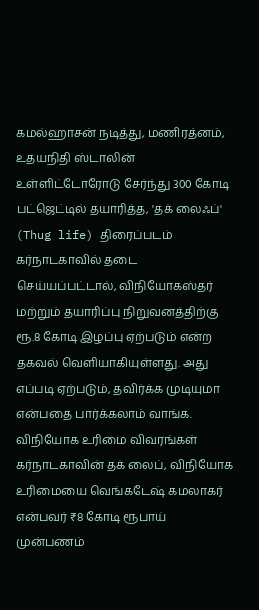கமல்ஹாசன் நடித்து, மணிரத்னம், உதயநிதி ஸ்டாலின் உள்ளிட்டோரோடு சேர்ந்து 300 கோடி பட்ஜெட்டில் தயாரித்த, 'தக் லைஃப்' (Thug life) திரைப்படம் கர்நாடகாவில் தடை செய்யப்பட்டால், விநியோகஸ்தர் மற்றும் தயாரிப்பு நிறுவனத்திற்கு ரூ.8 கோடி இழப்பு ஏற்படும் என்ற தகவல் வெளியாகியுள்ளது. அது எப்படி ஏற்படும், தவிர்க்க முடியுமா என்பதை பார்க்கலாம் வாங்க.
விநியோக உரிமை விவரங்கள்
கர்நாடகாவின் தக் லைப், விநியோக உரிமையை வெங்கடேஷ் கமலாகர் என்பவர் ₹8 கோடி ரூபாய் முன்பணம்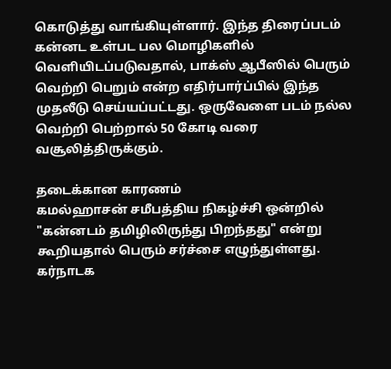கொடுத்து வாங்கியுள்ளார். இந்த திரைப்படம் கன்னட உள்பட பல மொழிகளில் வெளியிடப்படுவதால், பாக்ஸ் ஆபீஸில் பெரும் வெற்றி பெறும் என்ற எதிர்பார்ப்பில் இந்த முதலீடு செய்யப்பட்டது. ஒருவேளை படம் நல்ல வெற்றி பெற்றால் 50 கோடி வரை வசூலித்திருக்கும்.

தடைக்கான காரணம்
கமல்ஹாசன் சமீபத்திய நிகழ்ச்சி ஒன்றில் "கன்னடம் தமிழிலிருந்து பிறந்தது" என்று கூறியதால் பெரும் சர்ச்சை எழுந்துள்ளது. கர்நாடக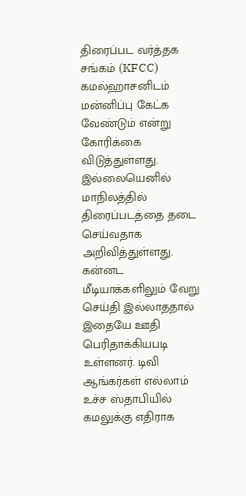திரைப்பட வர்த்தக சங்கம் (KFCC) கமல்ஹாசனிடம் மன்னிப்பு கேட்க வேண்டும் என்று கோரிக்கை விடுத்துள்ளது. இல்லையெனில் மாநிலத்தில் திரைப்படத்தை தடை செய்வதாக அறிவித்துள்ளது. கன்னட மீடியாக்களிலும் வேறு செய்தி இல்லாததால் இதையே ஊதி பெரிதாக்கியபடி உள்ளனர். டிவி ஆங்கர்கள் எல்லாம் உச்ச ஸ்தாபியில் கமலுக்கு எதிராக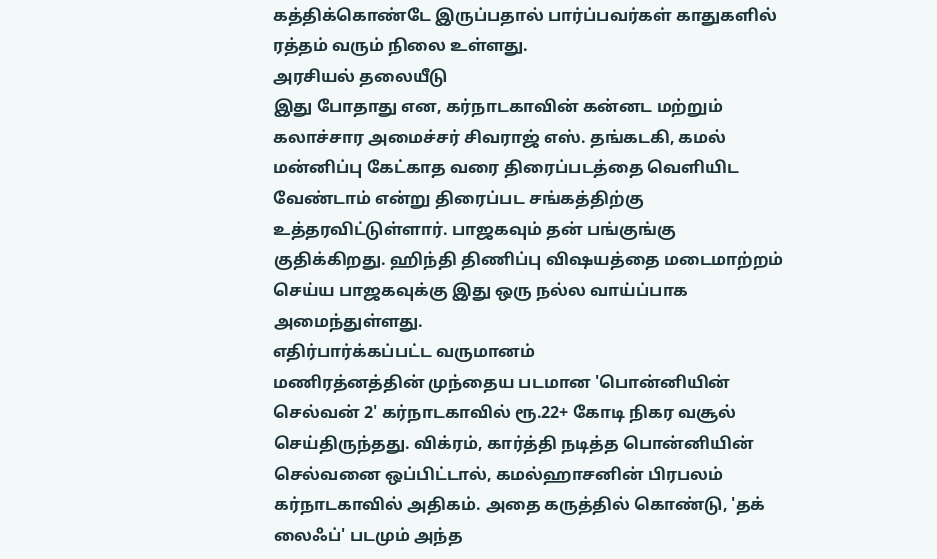கத்திக்கொண்டே இருப்பதால் பார்ப்பவர்கள் காதுகளில் ரத்தம் வரும் நிலை உள்ளது.
அரசியல் தலையீடு
இது போதாது என, கர்நாடகாவின் கன்னட மற்றும் கலாச்சார அமைச்சர் சிவராஜ் எஸ். தங்கடகி, கமல் மன்னிப்பு கேட்காத வரை திரைப்படத்தை வெளியிட வேண்டாம் என்று திரைப்பட சங்கத்திற்கு உத்தரவிட்டுள்ளார். பாஜகவும் தன் பங்குங்கு குதிக்கிறது. ஹிந்தி திணிப்பு விஷயத்தை மடைமாற்றம் செய்ய பாஜகவுக்கு இது ஒரு நல்ல வாய்ப்பாக அமைந்துள்ளது.
எதிர்பார்க்கப்பட்ட வருமானம்
மணிரத்னத்தின் முந்தைய படமான 'பொன்னியின் செல்வன் 2' கர்நாடகாவில் ரூ.22+ கோடி நிகர வசூல் செய்திருந்தது. விக்ரம், கார்த்தி நடித்த பொன்னியின் செல்வனை ஒப்பிட்டால், கமல்ஹாசனின் பிரபலம் கர்நாடகாவில் அதிகம். அதை கருத்தில் கொண்டு, 'தக் லைஃப்' படமும் அந்த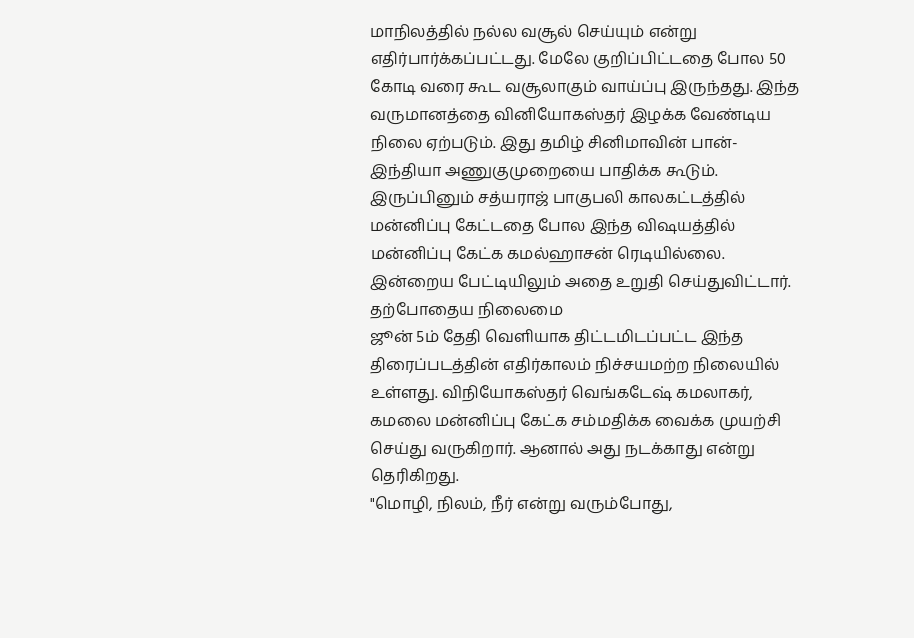மாநிலத்தில் நல்ல வசூல் செய்யும் என்று எதிர்பார்க்கப்பட்டது. மேலே குறிப்பிட்டதை போல 50 கோடி வரை கூட வசூலாகும் வாய்ப்பு இருந்தது. இந்த வருமானத்தை வினியோகஸ்தர் இழக்க வேண்டிய நிலை ஏற்படும். இது தமிழ் சினிமாவின் பான்-இந்தியா அணுகுமுறையை பாதிக்க கூடும். இருப்பினும் சத்யராஜ் பாகுபலி காலகட்டத்தில் மன்னிப்பு கேட்டதை போல இந்த விஷயத்தில் மன்னிப்பு கேட்க கமல்ஹாசன் ரெடியில்லை. இன்றைய பேட்டியிலும் அதை உறுதி செய்துவிட்டார்.
தற்போதைய நிலைமை
ஜூன் 5ம் தேதி வெளியாக திட்டமிடப்பட்ட இந்த திரைப்படத்தின் எதிர்காலம் நிச்சயமற்ற நிலையில் உள்ளது. விநியோகஸ்தர் வெங்கடேஷ் கமலாகர், கமலை மன்னிப்பு கேட்க சம்மதிக்க வைக்க முயற்சி செய்து வருகிறார். ஆனால் அது நடக்காது என்று தெரிகிறது.
"மொழி, நிலம், நீர் என்று வரும்போது,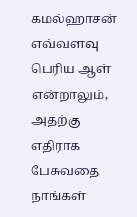கமல்ஹாசன் எவ்வளவு பெரிய ஆள் என்றாலும், அதற்கு எதிராக பேசுவதை நாங்கள்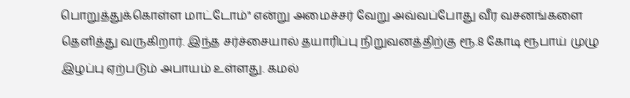பொறுத்துக்கொள்ள மாட்டோம்" என்று அமைச்சர் வேறு அவ்வப்போது வீர வசனங்களை தெளித்து வருகிறார். இந்த சர்ச்சையால் தயாரிப்பு நிறுவனத்திற்கு ரூ.8 கோடி ரூபாய் முழு இழப்பு ஏற்படும் அபாயம் உள்ளது. கமல்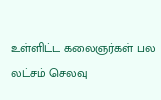உள்ளிட்ட கலைஞர்கள் பல லட்சம் செலவு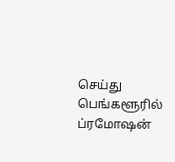செய்து பெங்களூரில் ப்ரமோஷன்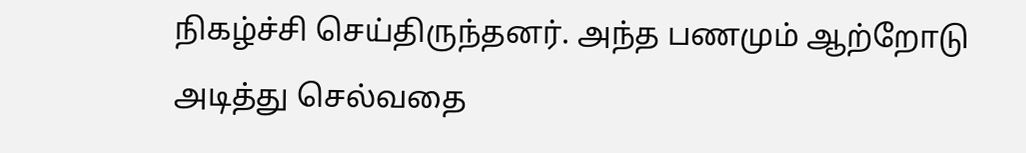நிகழ்ச்சி செய்திருந்தனர். அந்த பணமும் ஆற்றோடு அடித்து செல்வதை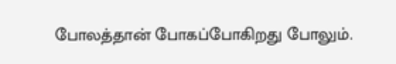போலத்தான் போகப்போகிறது போலும்.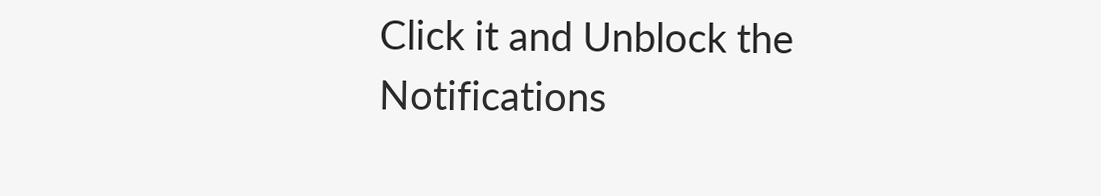Click it and Unblock the Notifications